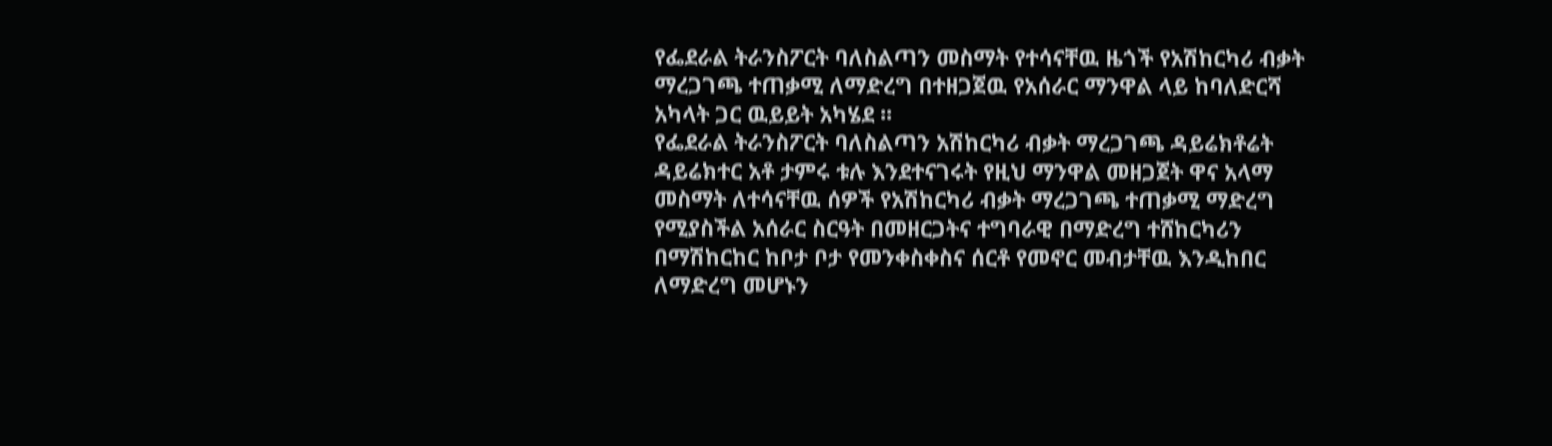የፌደራል ትራንስፖርት ባለስልጣን መስማት የተሳናቸዉ ዜጎች የአሽከርካሪ ብቃት ማረጋገጫ ተጠቃሚ ለማድረግ በተዘጋጀዉ የአሰራር ማንዋል ላይ ከባለድርሻ አካላት ጋር ዉይይት አካሄደ ፡፡
የፌደራል ትራንስፖርት ባለስልጣን አሽከርካሪ ብቃት ማረጋገጫ ዳይሬክቶሬት ዳይሬክተር አቶ ታምሩ ቱሉ እንደተናገሩት የዚህ ማንዋል መዘጋጀት ዋና አላማ መስማት ለተሳናቸዉ ሰዎች የአሽከርካሪ ብቃት ማረጋገጫ ተጠቃሚ ማድረግ የሚያስችል አሰራር ስርዓት በመዘርጋትና ተግባራዊ በማድረግ ተሸከርካሪን በማሽከርከር ከቦታ ቦታ የመንቀስቀስና ሰርቶ የመኖር መብታቸዉ እንዲከበር ለማድረግ መሆኑን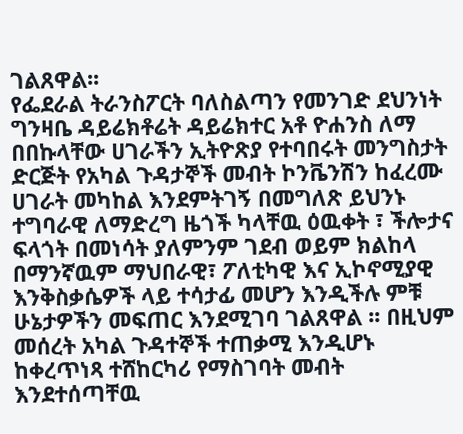ገልጸዋል፡፡
የፌደራል ትራንስፖርት ባለስልጣን የመንገድ ደህንነት ግንዛቤ ዳይሬክቶሬት ዳይሬክተር አቶ ዮሐንስ ለማ በበኩላቸው ሀገራችን ኢትዮጽያ የተባበሩት መንግስታት ድርጅት የአካል ጉዳታኞች መብት ኮንቬንሽን ከፈረሙ ሀገራት መካከል እንደምትገኝ በመግለጽ ይህንኑ ተግባራዊ ለማድረግ ዜጎች ካላቸዉ ዕዉቀት ፣ ችሎታና ፍላጎት በመነሳት ያለምንም ገደብ ወይም ክልከላ በማንኛዉም ማህበራዊ፣ ፖለቲካዊ እና ኢኮኖሚያዊ እንቅስቃሴዎች ላይ ተሳታፊ መሆን እንዲችሉ ምቹ ሁኔታዎችን መፍጠር እንደሚገባ ገልጸዋል ፡፡ በዚህም መሰረት አካል ጉዳተኞች ተጠቃሚ እንዲሆኑ ከቀረጥነጻ ተሸከርካሪ የማስገባት መብት እንደተሰጣቸዉ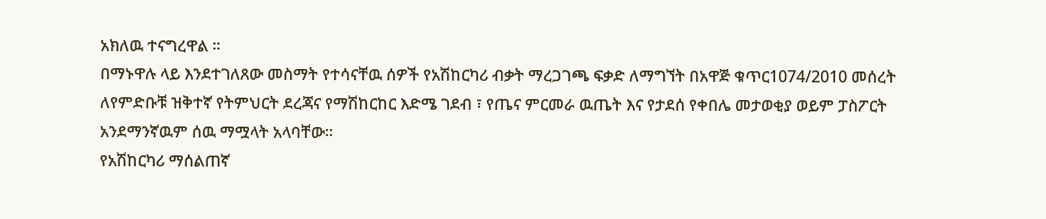አክለዉ ተናግረዋል ፡፡
በማኑዋሉ ላይ እንደተገለጸው መስማት የተሳናቸዉ ሰዎች የአሽከርካሪ ብቃት ማረጋገጫ ፍቃድ ለማግኘት በአዋጅ ቁጥር1074/2010 መሰረት ለየምድቡቹ ዝቅተኛ የትምህርት ደረጃና የማሽከርከር እድሜ ገደብ ፣ የጤና ምርመራ ዉጤት እና የታደሰ የቀበሌ መታወቂያ ወይም ፓስፖርት አንደማንኛዉም ሰዉ ማሟላት አላባቸው፡፡
የአሽከርካሪ ማሰልጠኛ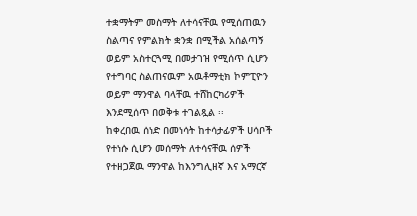ተቋማትም መስማት ለተሳናቸዉ የሚሰጠዉን ስልጣና የምልክት ቋንቋ በሚችል አሰልጣኝ ወይም አስተርጓሚ በመታገዝ የሚሰጥ ሲሆን የተግባር ስልጠናዉም አዉቶማቲክ ኮምፒዮን ወይም ማንዋል ባላቸዉ ተሸከርካሪዎች እንደሚሰጥ በወቅቱ ተገልጿል ፡፡
ከቀረበዉ ሰነድ በመነሳት ከተሳታፊዎች ሀሳቦች የተነሱ ሲሆን መሰማት ለተሳናቸዉ ሰዎች የተዘጋጀዉ ማንዋል ከእንግሊዘኛ እና አማርኛ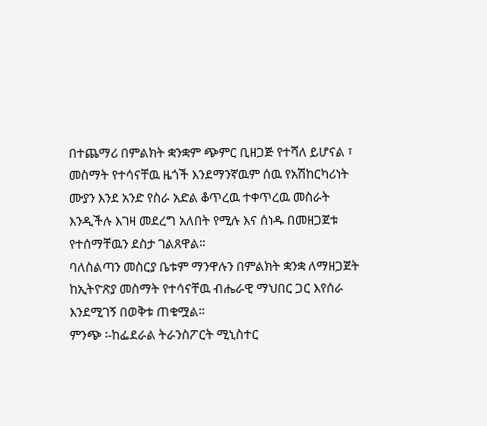በተጨማሪ በምልክት ቋንቋም ጭምር ቢዘጋጅ የተሻለ ይሆናል ፣ መስማት የተሳናቸዉ ዜጎች እንደማንኛዉም ሰዉ የአሽከርካሪነት ሙያን እንደ አንድ የስራ አድል ቆጥረዉ ተቀጥረዉ መስራት እንዲችሉ እገዛ መደረግ አለበት የሚሉ እና ሰነዱ በመዘጋጀቱ የተሰማቸዉን ደስታ ገልጸዋል፡፡
ባለስልጣን መስርያ ቤቱም ማንዋሉን በምልክት ቋንቋ ለማዘጋጀት ከኢትዮጽያ መስማት የተሳናቸዉ ብሔራዊ ማህበር ጋር እየሰራ እንደሚገኝ በወቅቱ ጠቁሟል፡፡
ምንጭ ፡-ከፌደራል ትራንስፖርት ሚኒስተር